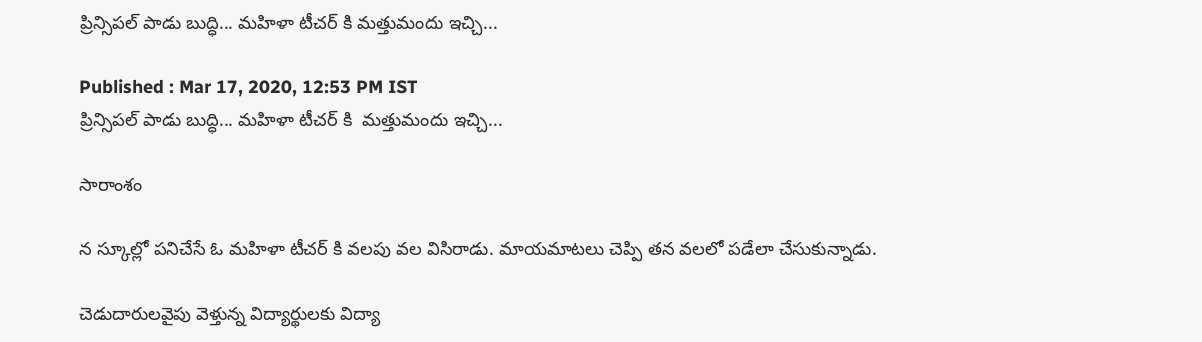ప్రిన్సిపల్ పాడు బుద్ధి... మహిళా టీచర్ కి మత్తుమందు ఇచ్చి...

Published : Mar 17, 2020, 12:53 PM IST
ప్రిన్సిపల్ పాడు బుద్ధి... మహిళా టీచర్ కి  మత్తుమందు ఇచ్చి...

సారాంశం

న స్కూల్లో పనిచేసే ఓ మహిళా టీచర్ కి వలపు వల విసిరాడు. మాయమాటలు చెప్పి తన వలలో పడేలా చేసుకున్నాడు.

చెడుదారులవైపు వెళ్తున్న విద్యార్థులకు విద్యా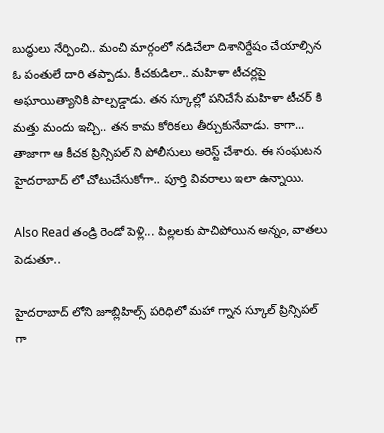బుద్ధులు నేర్పించి.. మంచి మార్గంలో నడిచేలా దిశానిర్దేషం చేయాల్సిన ఓ పంతులే దారి తప్పాడు. కీచకుడిలా.. మహిళా టీచర్లపై అఘాయిత్యానికి పాల్పడ్డాడు. తన స్కూల్లో పనిచేసే మహిళా టీచర్ కి మత్తు మందు ఇచ్చి.. తన కామ కోరికలు తీర్చుకునేవాడు. కాగా... తాజాగా ఆ కీచక ప్రిన్సిపల్ ని పోలీసులు అరెస్ట్ చేశారు. ఈ సంఘటన హైదరాబాద్ లో చోటుచేసుకోగా.. పూర్తి వివరాలు ఇలా ఉన్నాయి.

Also Read తండ్రి రెండో పెళ్లి... పిల్లలకు పాచిపోయిన అన్నం, వాతలు పెడుతూ..

హైదరాబాద్ లోని జూబ్లిహిల్స్ పరిధిలో మహా గ్నాన స్కూల్ ప్రిన్సిపల్ గా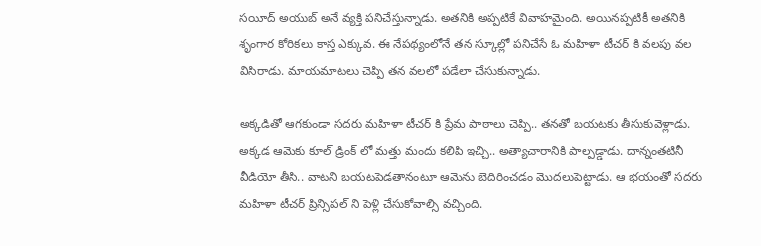సయీద్ అయుబ్ అనే వ్యక్తి పనిచేస్తున్నాడు. అతనికి అప్పటికే వివాహమైంది. అయినప్పటికీ అతనికి శృంగార కోరికలు కాస్త ఎక్కువ. ఈ నేపథ్యంలోనే తన స్కూల్లో పనిచేసే ఓ మహిళా టీచర్ కి వలపు వల విసిరాడు. మాయమాటలు చెప్పి తన వలలో పడేలా చేసుకున్నాడు.

అక్కడితో ఆగకుండా సదరు మహిళా టీచర్ కి ప్రేమ పాఠాలు చెప్పి.. తనతో బయటకు తీసుకువెళ్లాడు. అక్కడ ఆమెకు కూల్ డ్రింక్ లో మత్తు మందు కలిపి ఇచ్చి.. అత్యాచారానికి పాల్పడ్డాడు. దాన్నంతటినీ వీడియో తీసి.. వాటని బయటపెడతానంటూ ఆమెను బెదిరించడం మొదలుపెట్టాడు. ఆ భయంతో సదరు మహిళా టీచర్ ప్రిన్సిపల్ ని పెళ్లి చేసుకోవాల్సి వచ్చింది.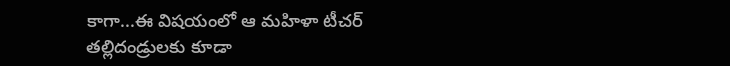కాగా...ఈ విషయంలో ఆ మహిళా టీచర్ తల్లిదండ్రులకు కూడా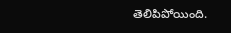తెలిపిపోయింది.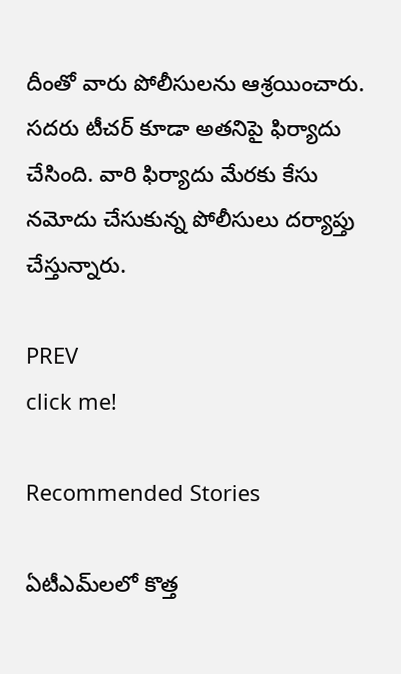దీంతో వారు పోలీసులను ఆశ్రయించారు. సదరు టీచర్ కూడా అతనిపై ఫిర్యాదు చేసింది. వారి ఫిర్యాదు మేరకు కేసు నమోదు చేసుకున్న పోలీసులు దర్యాప్తు  చేస్తున్నారు.

PREV
click me!

Recommended Stories

ఏటీఎమ్‌లలో కొత్త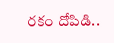ర‌కం దోపిడి..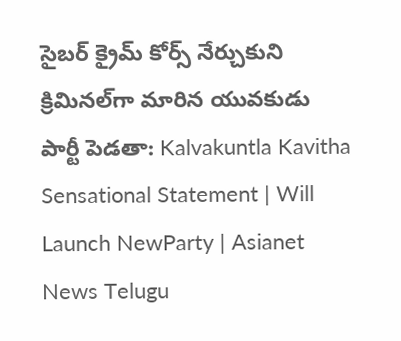సైబ‌ర్ క్రైమ్ కోర్స్ నేర్చుకుని క్రిమిన‌ల్‌గా మారిన యువ‌కుడు
పార్టీ పెడతా: Kalvakuntla Kavitha Sensational Statement | Will Launch NewParty | Asianet News Telugu